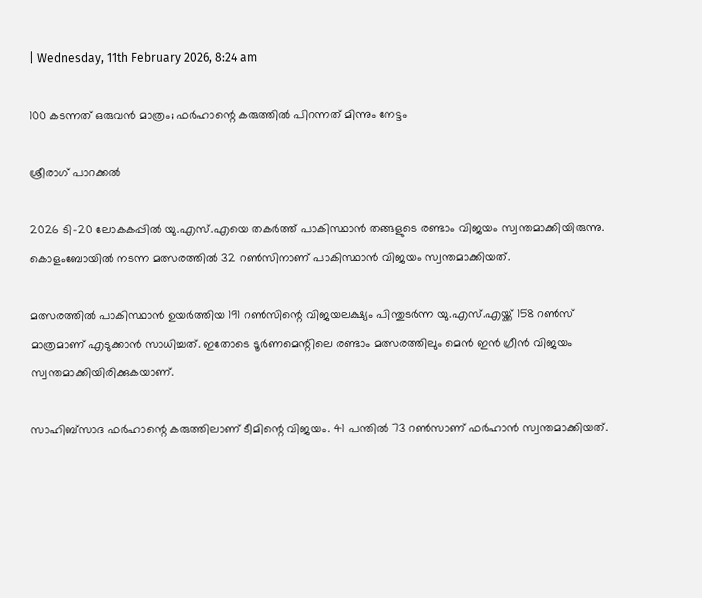| Wednesday, 11th February 2026, 8:24 am

100 കടന്നത് ഒരുവന്‍ മാത്രം; ഫര്‍ഹാന്റെ കരുത്തില്‍ പിറന്നത് മിന്നും നേട്ടം

ശ്രീരാഗ് പാറക്കല്‍

2026 ടി-20 ലോകകപ്പില്‍ യു.എസ്.എയെ തകര്‍ത്ത് പാകിസ്ഥാന്‍ തങ്ങളുടെ രണ്ടാം വിജയം സ്വന്തമാക്കിയിരുന്നു. കൊളംബോയില്‍ നടന്ന മത്സരത്തില്‍ 32 റണ്‍സിനാണ് പാകിസ്ഥാന്‍ വിജയം സ്വന്തമാക്കിയത്.

മത്സരത്തില്‍ പാകിസ്ഥാന്‍ ഉയര്‍ത്തിയ 191 റണ്‍സിന്റെ വിജയലക്ഷ്യം പിന്തുടര്‍ന്ന യു.എസ്.എയ്ക്ക് 158 റണ്‍സ് മാത്രമാണ് എടുക്കാന്‍ സാധിച്ചത്. ഇതോടെ ടൂര്‍ണമെന്റിലെ രണ്ടാം മത്സരത്തിലും മെന്‍ ഇന്‍ ഗ്രീന്‍ വിജയം സ്വന്തമാക്കിയിരിക്കുകയാണ്.

സാഹിബ്സാദ ഫര്‍ഹാന്റെ കരുത്തിലാണ് ടീമിന്റെ വിജയം. 41 പന്തില്‍ 73 റണ്‍സാണ് ഫര്‍ഹാന്‍ സ്വന്തമാക്കിയത്.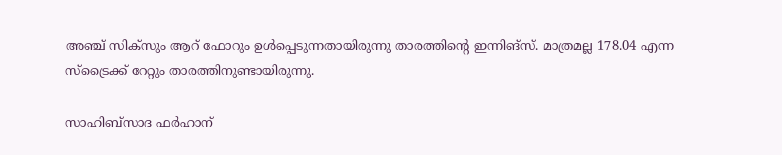അഞ്ച് സിക്സും ആറ് ഫോറും ഉള്‍പ്പെടുന്നതായിരുന്നു താരത്തിന്റെ ഇന്നിങ്സ്. മാത്രമല്ല 178.04 എന്ന സ്ട്രൈക്ക് റേറ്റും താരത്തിനുണ്ടായിരുന്നു.

സാഹിബ്സാദ ഫര്‍ഹാന്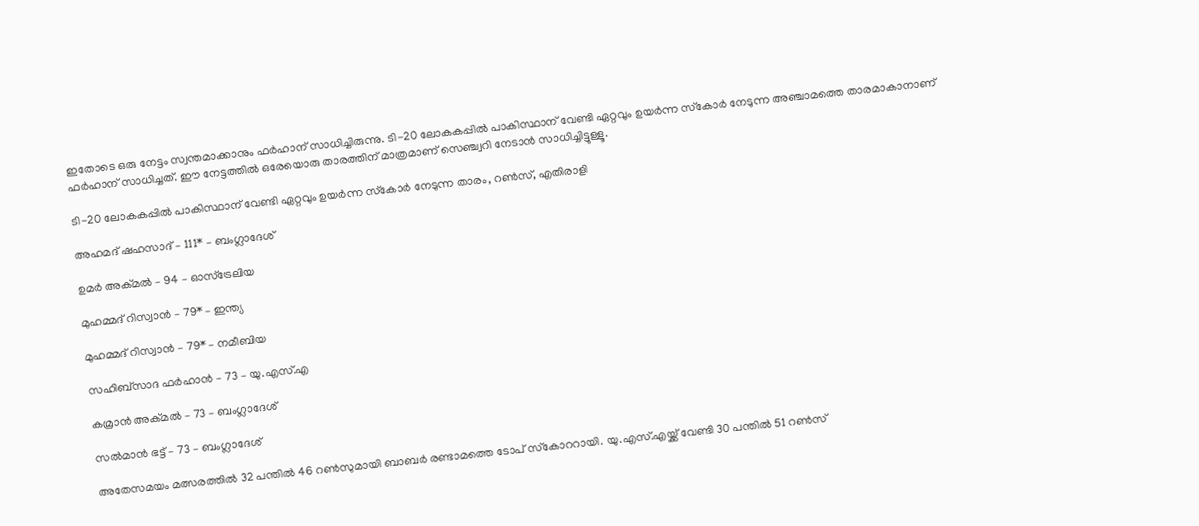ഇതോടെ ഒരു നേട്ടം സ്വന്തമാക്കാനും ഫര്‍ഹാന് സാധിച്ചിരുന്നു. ടി-20 ലോകകപ്പില്‍ പാകിസ്ഥാന് വേണ്ടി ഏറ്റവും ഉയര്‍ന്ന സ്‌കോര്‍ നേടുന്ന അഞ്ചാമത്തെ താരമാകാനാണ് ഫര്‍ഹാന് സാധിച്ചത്. ഈ നേട്ടത്തില്‍ ഒരേയൊരു താരത്തിന് മാത്രമാണ് സെഞ്ച്വറി നേടാന്‍ സാധിച്ചിട്ടുള്ളൂ.

ടി-20 ലോകകപ്പില്‍ പാകിസ്ഥാന് വേണ്ടി ഏറ്റവും ഉയര്‍ന്ന സ്‌കോര്‍ നേടുന്ന താരം, റണ്‍സ്, എതിരാളി

അഹമദ് ഷഹസാദ് – 111* – ബംഗ്ലാദേശ്

ഉമര്‍ അക്മല്‍ – 94 – ഓസ്‌ട്രേലിയ

മുഹമ്മദ് റിസ്വാന്‍ – 79* – ഇന്ത്യ

മുഹമ്മദ് റിസ്വാന്‍ – 79* – നമീബിയ

സഹിബ്‌സാദ ഫര്‍ഹാന്‍ – 73 – യു.എസ്.എ

കമ്രാന്‍ അക്മല്‍ – 73 – ബംഗ്ലാദേശ്

സല്‍മാന്‍ ഭട്ട് – 73 – ബംഗ്ലാദേശ്

അതേസമയം മത്സരത്തില്‍ 32 പന്തില്‍ 46 റണ്‍സുമായി ബാബര്‍ രണ്ടാമത്തെ ടോപ് സ്‌കോററായി. യു.എസ്.എയ്ക്ക് വേണ്ടി 30 പന്തില്‍ 51 റണ്‍സ്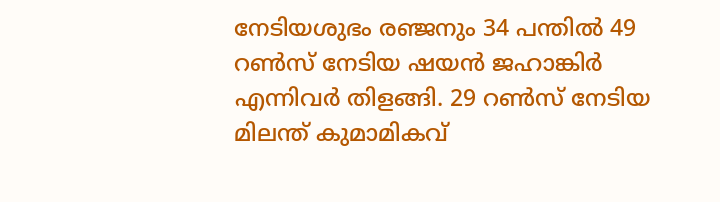നേടിയശുഭം രഞ്ജനും 34 പന്തില്‍ 49 റണ്‍സ് നേടിയ ഷയന്‍ ജഹാങ്കിര്‍ എന്നിവര്‍ തിളങ്ങി. 29 റണ്‍സ് നേടിയ മിലന്ത് കുമാമികവ്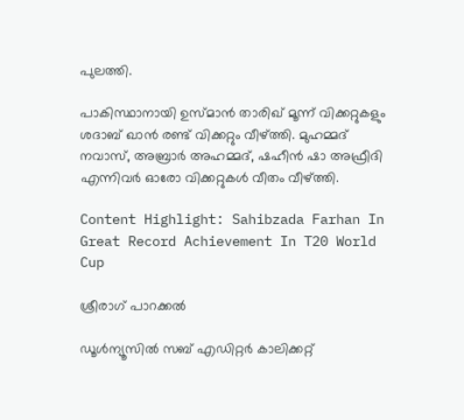പുലത്തി.

പാകിസ്ഥാനായി ഉസ്മാന്‍ താരിഖ് മൂന്ന് വിക്കറ്റുകളും ശദാബ് ഖാന്‍ രണ്ട് വിക്കറ്റും വീഴ്ത്തി. മുഹമ്മദ് നവാസ്, അബ്രാര്‍ അഹമ്മദ്, ഷഹീന്‍ ഷാ അഫ്രീദി എന്നിവര്‍ ഓരോ വിക്കറ്റുകള്‍ വീതം വീഴ്ത്തി.

Content Highlight: Sahibzada Farhan In Great Record Achievement In T20 World Cup

ശ്രീരാഗ് പാറക്കല്‍

ഡൂള്‍ന്യൂസില്‍ സബ് എഡിറ്റര്‍ കാലിക്കറ്റ്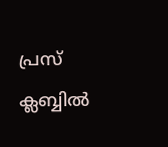പ്രസ് ക്ലബ്ബില്‍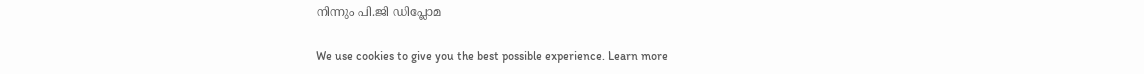നിന്നും പി.ജി ഡിപ്ലോമ

We use cookies to give you the best possible experience. Learn more